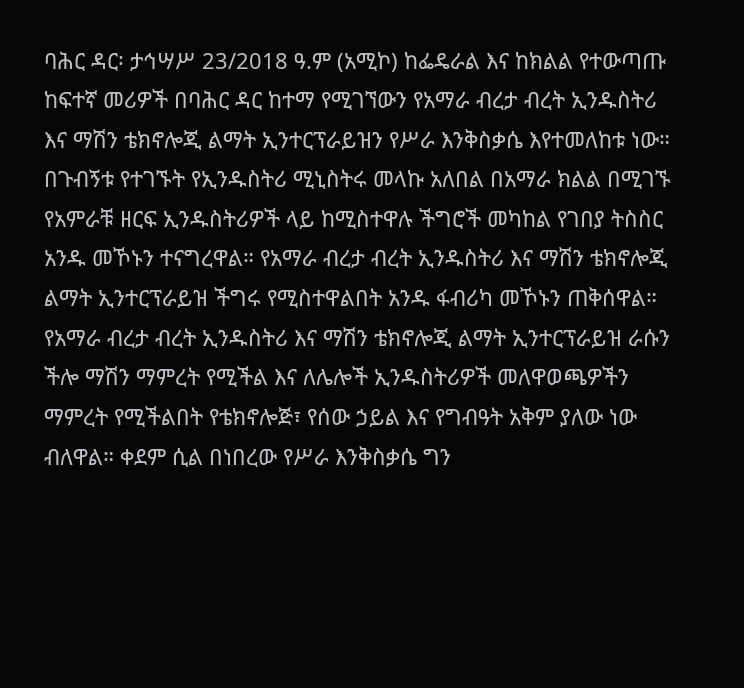ባሕር ዳር፡ ታኅሣሥ 23/2018 ዓ.ም (አሚኮ) ከፌዴራል እና ከክልል የተውጣጡ ከፍተኛ መሪዎች በባሕር ዳር ከተማ የሚገኘውን የአማራ ብረታ ብረት ኢንዱስትሪ እና ማሽን ቴክኖሎጂ ልማት ኢንተርፕራይዝን የሥራ እንቅስቃሴ እየተመለከቱ ነው።
በጉብኝቱ የተገኙት የኢንዱስትሪ ሚኒስትሩ መላኩ አለበል በአማራ ክልል በሚገኙ የአምራቹ ዘርፍ ኢንዱስትሪዎች ላይ ከሚስተዋሉ ችግሮች መካከል የገበያ ትስስር አንዱ መኾኑን ተናግረዋል። የአማራ ብረታ ብረት ኢንዱስትሪ እና ማሽን ቴክኖሎጂ ልማት ኢንተርፕራይዝ ችግሩ የሚስተዋልበት አንዱ ፋብሪካ መኾኑን ጠቅሰዋል።
የአማራ ብረታ ብረት ኢንዱስትሪ እና ማሽን ቴክኖሎጂ ልማት ኢንተርፕራይዝ ራሱን ችሎ ማሽን ማምረት የሚችል እና ለሌሎች ኢንዱስትሪዎች መለዋወጫዎችን ማምረት የሚችልበት የቴክኖሎጅ፣ የሰው ኃይል እና የግብዓት አቅም ያለው ነው ብለዋል። ቀደም ሲል በነበረው የሥራ እንቅስቃሴ ግን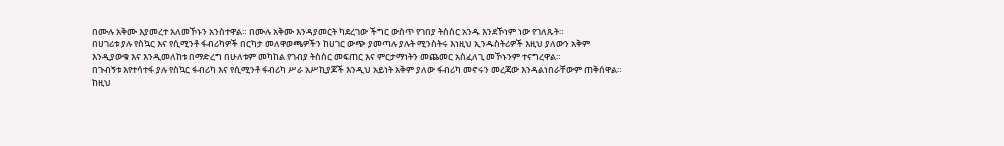በሙሉ አቅሙ እያመረተ አለመኾኑን አንስተዋል። በሙሉ አቅሙ እንዳያመርት ካደረገው ችግር ውስጥ የገበያ ትስስር አንዱ እንደኾነም ነው የገለጹት።
በሀገሪቱ ያሉ የስኳር እና የሲሚንቶ ፋብሪካዎች በርካታ መለዋወጫዎችን ከሀገር ውጭ ያመጣሉ ያሉት ሚንስትሩ እነዚህ ኢንዱስትሪዎች እዚህ ያለውን አቅም እንዲያውቁ እና እንዲመለከቱ በማድረግ በሁለቱም መካከል የገብያ ትስስር መፍጠር እና ምርታማነትን መጨመር አስፈለጊ መኾኑንም ተናግረዋል።
በጉብኝቱ እየተሳተፋ ያሉ የስኳር ፋብሪካ እና የሲሚንቶ ፋብሪካ ሥራ አሥኪያጆች እንዲህ አይነት አቅም ያለው ፋብሪካ መኖሩን መረጃው እንዳልነበራቸውም ጠቅሰዋል።
ከዚህ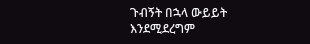ጉብኝት በኋላ ውይይት እንደሚደረግም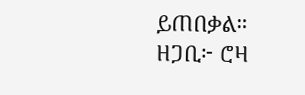ይጠበቃል።
ዘጋቢ፦ ሮዛ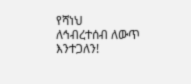የሻነህ
ለኅብረተሰብ ለውጥ እንተጋለን!